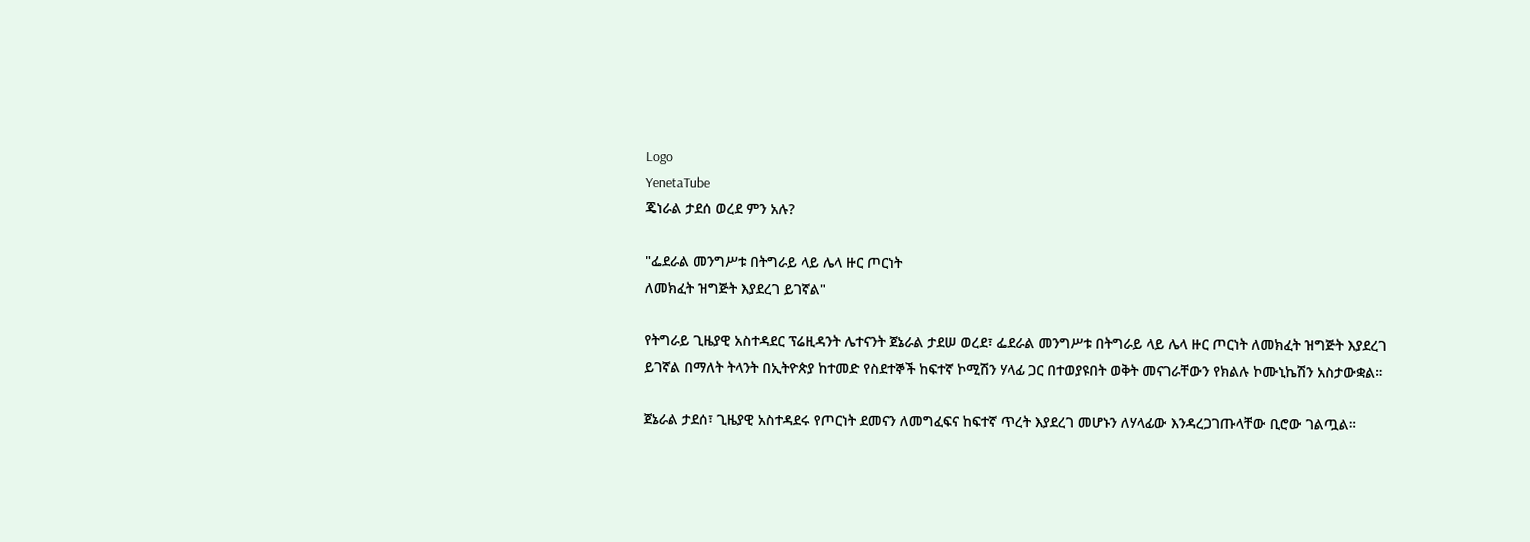Logo
YenetaTube
ጄነራል ታደሰ ወረደ ምን አሉ?

"ፌደራል መንግሥቱ በትግራይ ላይ ሌላ ዙር ጦርነት
ለመክፈት ዝግጅት እያደረገ ይገኛል"

የትግራይ ጊዜያዊ አስተዳደር ፕሬዚዳንት ሌተናንት ጀኔራል ታደሠ ወረደ፣ ፌደራል መንግሥቱ በትግራይ ላይ ሌላ ዙር ጦርነት ለመክፈት ዝግጅት እያደረገ ይገኛል በማለት ትላንት በኢትዮጵያ ከተመድ የስደተኞች ከፍተኛ ኮሚሽን ሃላፊ ጋር በተወያዩበት ወቅት መናገራቸውን የክልሉ ኮሙኒኬሽን አስታውቋል።

ጀኔራል ታደሰ፣ ጊዜያዊ አስተዳደሩ የጦርነት ደመናን ለመግፈፍና ከፍተኛ ጥረት እያደረገ መሆኑን ለሃላፊው እንዳረጋገጡላቸው ቢሮው ገልጧል።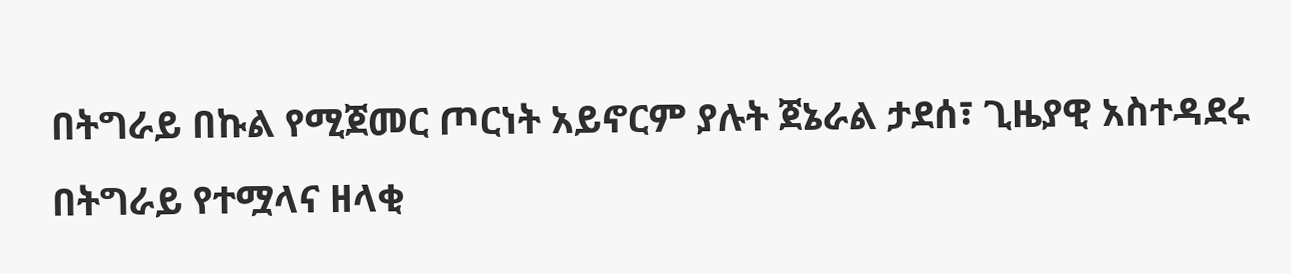በትግራይ በኩል የሚጀመር ጦርነት አይኖርም ያሉት ጀኔራል ታደሰ፣ ጊዜያዊ አስተዳደሩ በትግራይ የተሟላና ዘላቂ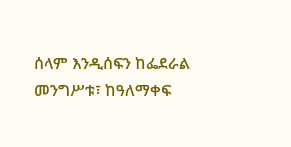ሰላም እንዲሰፍን ከፌደራል መንግሥቱ፣ ከዓለማቀፍ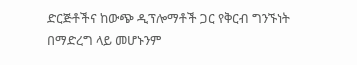ድርጅቶችና ከውጭ ዲፕሎማቶች ጋር የቅርብ ግንኙነት በማድረግ ላይ መሆኑንም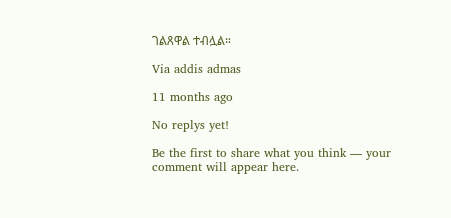ገልጸዋል ተብሏል።

Via addis admas

11 months ago

No replys yet!

Be the first to share what you think — your comment will appear here.